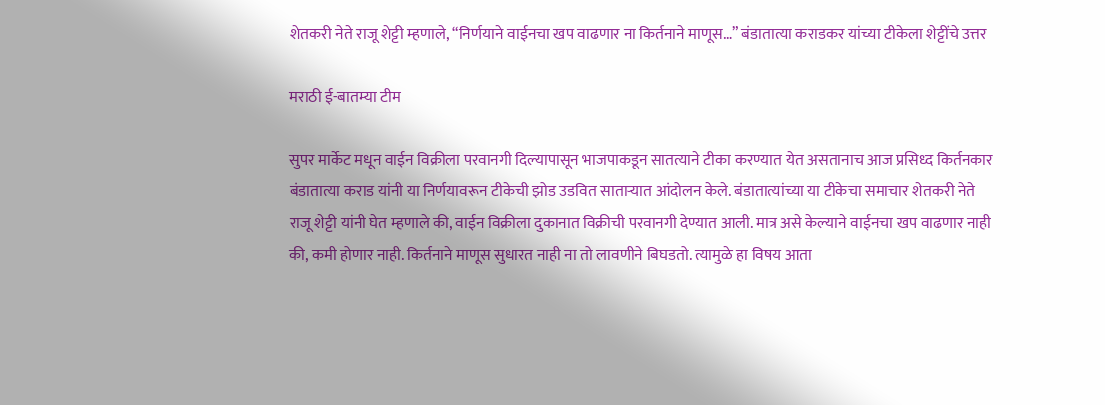शेतकरी नेते राजू शेट्टी म्हणाले, “निर्णयाने वाईनचा खप वाढणार ना किर्तनाने माणूस…” बंडातात्या कराडकर यांच्या टीकेला शेट्टींचे उत्तर

मराठी ई-बातम्या टीम

सुपर मार्केट मधून वाईन विक्रीला परवानगी दिल्यापासून भाजपाकडून सातत्याने टीका करण्यात येत असतानाच आज प्रसिध्द किर्तनकार बंडातात्या कराड यांनी या निर्णयावरून टीकेची झोड उडवित साताऱ्यात आंदोलन केले. बंडातात्यांच्या या टीकेचा समाचार शेतकरी नेते राजू शेट्टी यांनी घेत म्हणाले की, वाईन विक्रीला दुकानात विक्रीची परवानगी देण्यात आली. मात्र असे केल्याने वाईनचा खप वाढणार नाही की, कमी होणार नाही. किर्तनाने माणूस सुधारत नाही ना तो लावणीने बिघडतो. त्यामुळे हा विषय आता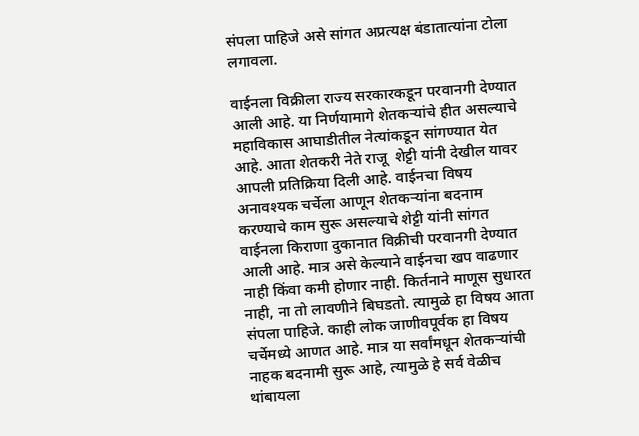संपला पाहिजे असे सांगत अप्रत्यक्ष बंडातात्यांना टोला लगावला.

वाईनला विक्रीला राज्य सरकारकडून परवानगी देण्यात आली आहे. या निर्णयामागे शेतकऱ्यांचे हीत असल्याचे महाविकास आघाडीतील नेत्यांकडून सांगण्यात येत आहे. आता शेतकरी नेते राजू  शेट्टी यांनी देखील यावर आपली प्रतिक्रिया दिली आहे. वाईनचा विषय अनावश्यक चर्चेला आणून शेतकऱ्यांना बदनाम करण्याचे काम सुरू असल्याचे शेट्टी यांनी सांगत वाईनला किराणा दुकानात विक्रीची परवानगी देण्यात आली आहे. मात्र असे केल्याने वाईनचा खप वाढणार नाही किंवा कमी होणार नाही. किर्तनाने माणूस सुधारत नाही, ना तो लावणीने बिघडतो. त्यामुळे हा विषय आता संपला पाहिजे. काही लोक जाणीवपूर्वक हा विषय चर्चेमध्ये आणत आहे. मात्र या सर्वांमधून शेतकऱ्यांची नाहक बदनामी सुरू आहे, त्यामुळे हे सर्व वेळीच थांबायला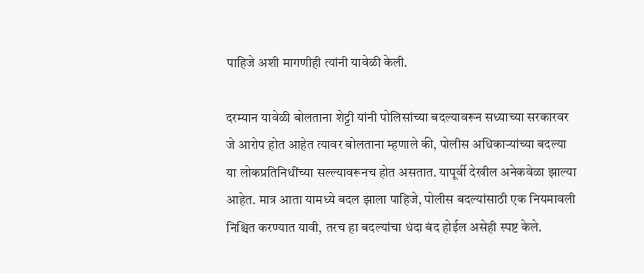पाहिजे अशी मागणीही त्यांनी यावेळी केली.

दरम्यान यावेळी बोलताना शेट्टी यांनी पोलिसांच्या बदल्यावरून सध्याच्या सरकारवर जे आरोप होत आहेत त्यावर बोलताना म्हणाले की, पोलीस अधिकाऱ्यांच्या बदल्या या लोकप्रतिनिधींच्या सल्ल्यावरूनच होत असतात. यापूर्वी देखील अनेकवेळा झाल्या आहेत. मात्र आता यामध्ये बदल झाला पाहिजे, पोलीस बदल्यांसाठी एक नियमावली निश्चित करण्यात यावी, तरच हा बदल्यांचा धंदा बंद होईल असेही स्पष्ट केले.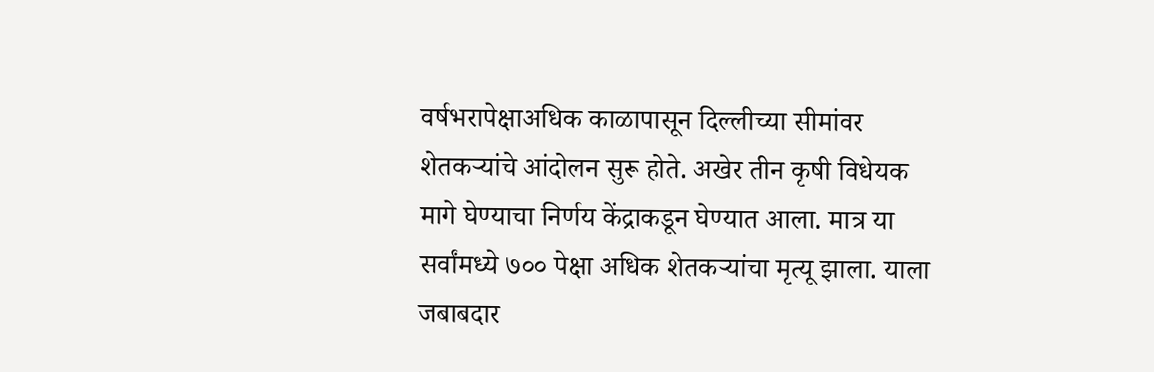वर्षभरापेक्षाअधिक काळापासून दिल्लीच्या सीमांवर शेतकऱ्यांचे आंदोलन सुरू होते. अखेर तीन कृषी विधेयक मागे घेण्याचा निर्णय केंद्राकडून घेण्यात आला. मात्र या सर्वांमध्ये ७०० पेक्षा अधिक शेतकऱ्यांचा मृत्यू झाला. याला जबाबदार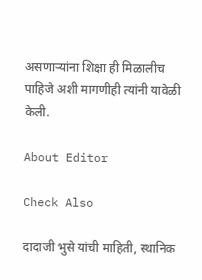असणाऱ्यांना शिक्षा ही मिळालीच पाहिजे अशी मागणीही त्यांनी यावेळी केली.

About Editor

Check Also

दादाजी भुसे यांची माहिती, स्थानिक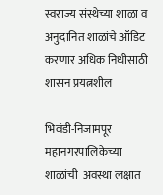स्वराज्य संस्थेच्या शाळा व अनुदानित शाळांचे ऑडिट करणार अधिक निधीसाठी शासन प्रयत्नशील

भिवंडी-निजामपूर महानगरपालिकेच्या शाळांची  अवस्था लक्षात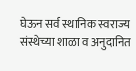घेऊन सर्व स्थानिक स्वराज्य संस्थेच्या शाळा व अनुदानित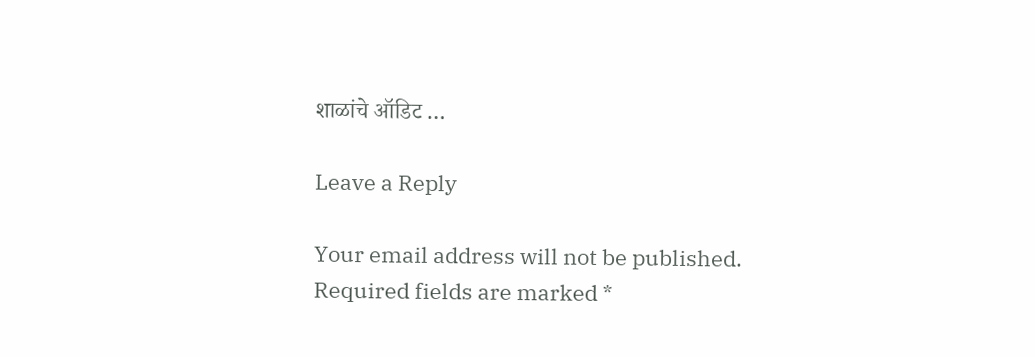शाळांचे ऑडिट …

Leave a Reply

Your email address will not be published. Required fields are marked *